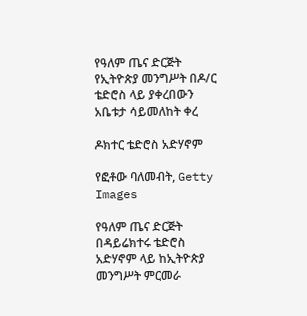የዓለም ጤና ድርጅት የኢትዮጵያ መንግሥት በዶ/ር ቴድሮስ ላይ ያቀረበውን አቤቱታ ሳይመለከት ቀረ

ዶክተር ቴድሮስ አድሃኖም

የፎቶው ባለመብት, Getty Images

የዓለም ጤና ድርጅት በዳይሬክተሩ ቴድሮስ አድሃኖም ላይ ከኢትዮጵያ መንግሥት ምርመራ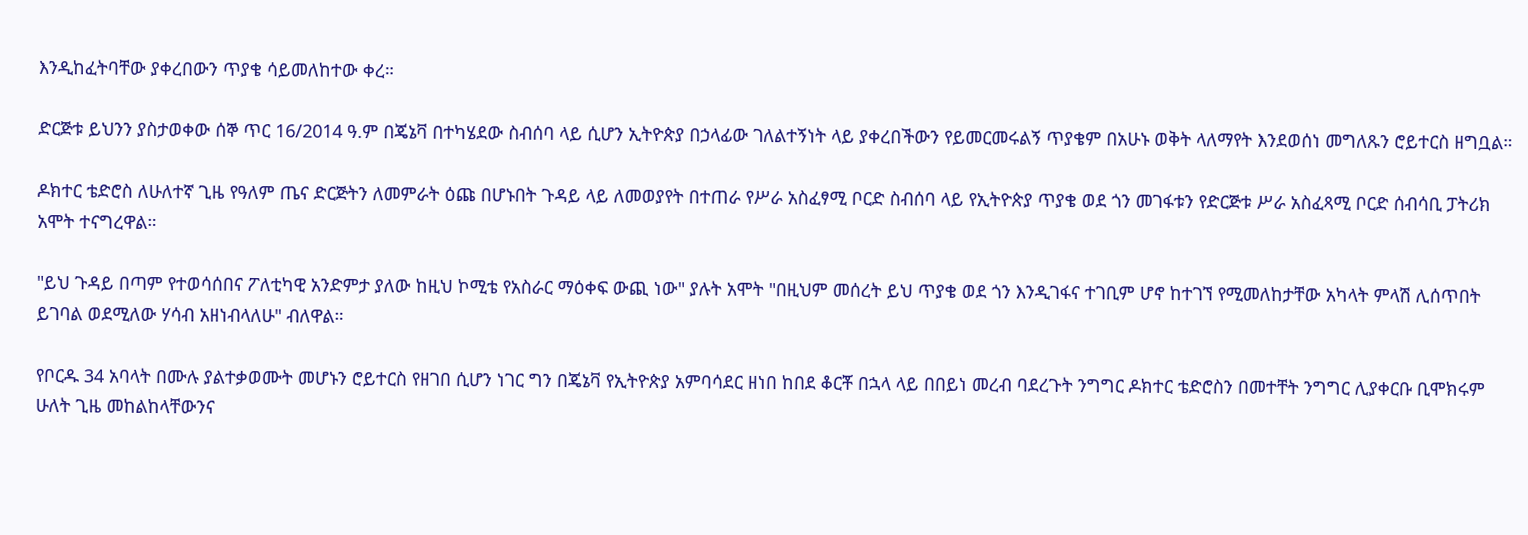እንዲከፈትባቸው ያቀረበውን ጥያቄ ሳይመለከተው ቀረ።

ድርጅቱ ይህንን ያስታወቀው ሰኞ ጥር 16/2014 ዓ.ም በጄኔቫ በተካሄደው ስብሰባ ላይ ሲሆን ኢትዮጵያ በኃላፊው ገለልተኝነት ላይ ያቀረበችውን የይመርመሩልኝ ጥያቄም በአሁኑ ወቅት ላለማየት እንደወሰነ መግለጹን ሮይተርስ ዘግቧል።

ዶክተር ቴድሮስ ለሁለተኛ ጊዜ የዓለም ጤና ድርጅትን ለመምራት ዕጩ በሆኑበት ጉዳይ ላይ ለመወያየት በተጠራ የሥራ አስፈፃሚ ቦርድ ስብሰባ ላይ የኢትዮጵያ ጥያቄ ወደ ጎን መገፋቱን የድርጅቱ ሥራ አስፈጻሚ ቦርድ ሰብሳቢ ፓትሪክ አሞት ተናግረዋል።

"ይህ ጉዳይ በጣም የተወሳሰበና ፖለቲካዊ አንድምታ ያለው ከዚህ ኮሚቴ የአስራር ማዕቀፍ ውጪ ነው" ያሉት አሞት "በዚህም መሰረት ይህ ጥያቄ ወደ ጎን እንዲገፋና ተገቢም ሆኖ ከተገኘ የሚመለከታቸው አካላት ምላሽ ሊሰጥበት ይገባል ወደሚለው ሃሳብ አዘነብላለሁ" ብለዋል።

የቦርዱ 34 አባላት በሙሉ ያልተቃወሙት መሆኑን ሮይተርስ የዘገበ ሲሆን ነገር ግን በጄኔቫ የኢትዮጵያ አምባሳደር ዘነበ ከበደ ቆርቾ በኋላ ላይ በበይነ መረብ ባደረጉት ንግግር ዶክተር ቴድሮስን በመተቸት ንግግር ሊያቀርቡ ቢሞክሩም ሁለት ጊዜ መከልከላቸውንና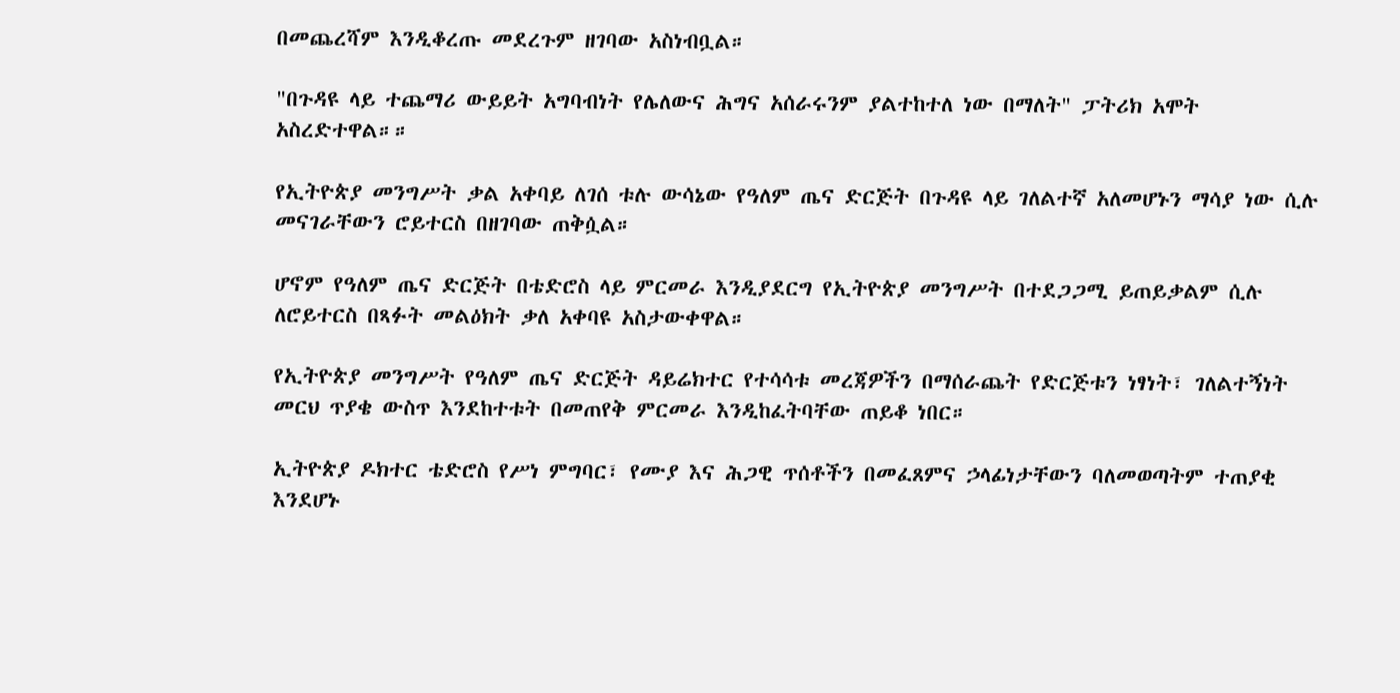በመጨረሻም እንዲቆረጡ መደረጉም ዘገባው አስነብቧል።

"በጉዳዩ ላይ ተጨማሪ ውይይት አግባብነት የሌለውና ሕግና አሰራሩንም ያልተከተለ ነው በማለት" ፓትሪክ አሞት አስረድተዋል።።

የኢትዮጵያ መንግሥት ቃል አቀባይ ለገሰ ቱሉ ውሳኔው የዓለም ጤና ድርጅት በጉዳዩ ላይ ገለልተኛ አለመሆኑን ማሳያ ነው ሲሉ መናገራቸውን ሮይተርስ በዘገባው ጠቅሷል።

ሆኖም የዓለም ጤና ድርጅት በቴድሮስ ላይ ምርመራ እንዲያደርግ የኢትዮጵያ መንግሥት በተደጋጋሚ ይጠይቃልም ሲሉ ለሮይተርስ በጻፉት መልዕክት ቃለ አቀባዩ አስታውቀዋል።

የኢትዮጵያ መንግሥት የዓለም ጤና ድርጅት ዳይሬክተር የተሳሳቱ መረጃዎችን በማሰራጨት የድርጅቱን ነፃነት፣ ገለልተኝነት መርህ ጥያቄ ውስጥ እንደከተቱት በመጠየቅ ምርመራ እንዲከፈትባቸው ጠይቆ ነበር።

ኢትዮጵያ ዶክተር ቴድሮስ የሥነ ምግባር፣ የሙያ እና ሕጋዊ ጥሰቶችን በመፈጸምና ኃላፊነታቸውን ባለመወጣትም ተጠያቂ እንደሆኑ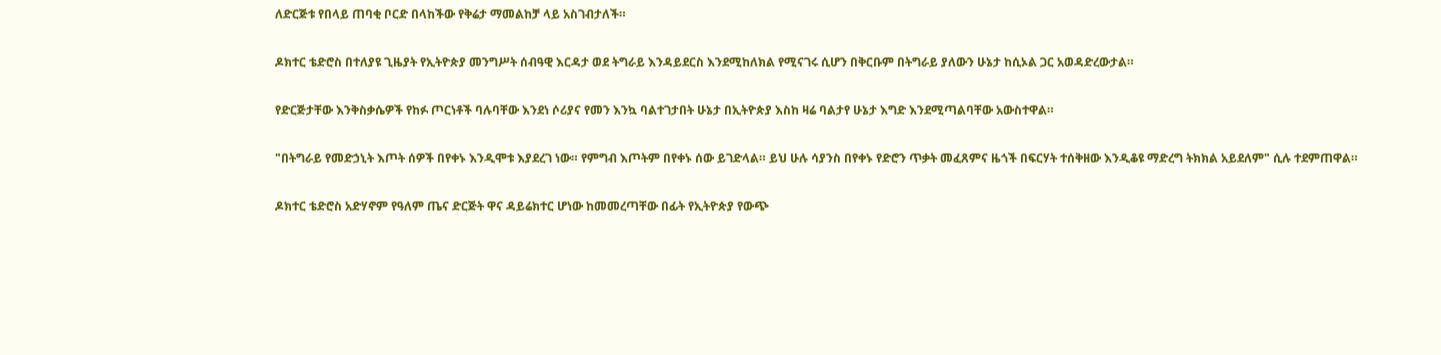ለድርጅቱ የበላይ ጠባቂ ቦርድ በላከችው የቅሬታ ማመልከቻ ላይ አስገብታለች።

ዶክተር ቴድሮስ በተለያዩ ጊዜያት የኢትዮጵያ መንግሥት ሰብዓዊ እርዳታ ወደ ትግራይ እንዳይደርስ እንደሚከለክል የሚናገሩ ሲሆን በቅርቡም በትግራይ ያለውን ሁኔታ ከሲኦል ጋር አወዳድረውታል።

የድርጅታቸው እንቅስቃሴዎች የከፉ ጦርነቶች ባሉባቸው እንደነ ሶሪያና የመን እንኳ ባልተገታበት ሁኔታ በኢትዮጵያ እስከ ዛሬ ባልታየ ሁኔታ እግድ እንደሚጣልባቸው አውስተዋል።

"በትግራይ የመድኃኒት እጦት ሰዎች በየቀኑ እንዲሞቱ እያደረገ ነው። የምግብ እጦትም በየቀኑ ሰው ይገድላል። ይህ ሁሉ ሳያንስ በየቀኑ የድሮን ጥቃት መፈጸምና ዜጎች በፍርሃት ተሰቅዘው እንዲቆዩ ማድረግ ትክክል አይደለም" ሲሉ ተደምጠዋል።

ዶክተር ቴድሮስ አድሃኖም የዓለም ጤና ድርጅት ዋና ዳይሬክተር ሆነው ከመመረጣቸው በፊት የኢትዮጵያ የውጭ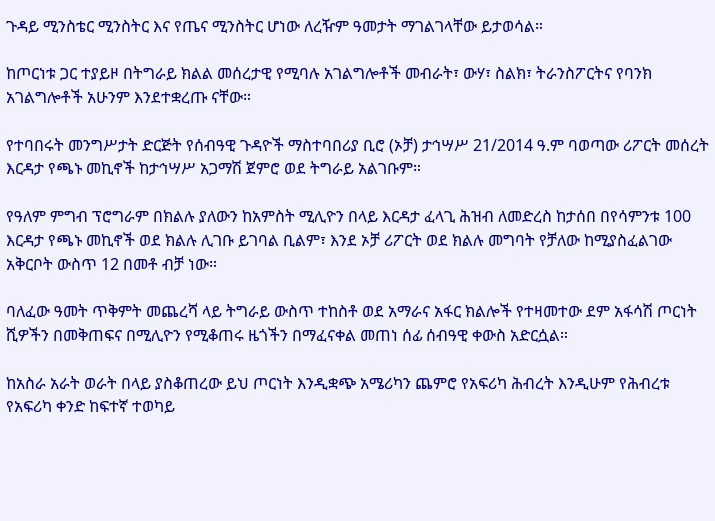ጉዳይ ሚንስቴር ሚንስትር እና የጤና ሚንስትር ሆነው ለረዥም ዓመታት ማገልገላቸው ይታወሳል።

ከጦርነቱ ጋር ተያይዞ በትግራይ ክልል መሰረታዊ የሚባሉ አገልግሎቶች መብራት፣ ውሃ፣ ስልክ፣ ትራንስፖርትና የባንክ አገልግሎቶች አሁንም እንደተቋረጡ ናቸው።

የተባበሩት መንግሥታት ድርጅት የሰብዓዊ ጉዳዮች ማስተባበሪያ ቢሮ (ኦቻ) ታኅሣሥ 21/2014 ዓ.ም ባወጣው ሪፖርት መሰረት እርዳታ የጫኑ መኪኖች ከታኅሣሥ አጋማሽ ጀምሮ ወደ ትግራይ አልገቡም።

የዓለም ምግብ ፕሮግራም በክልሉ ያለውን ከአምስት ሚሊዮን በላይ እርዳታ ፈላጊ ሕዝብ ለመድረስ ከታሰበ በየሳምንቱ 100 እርዳታ የጫኑ መኪኖች ወደ ክልሉ ሊገቡ ይገባል ቢልም፣ እንደ ኦቻ ሪፖርት ወደ ክልሉ መግባት የቻለው ከሚያስፈልገው አቅርቦት ውስጥ 12 በመቶ ብቻ ነው።

ባለፈው ዓመት ጥቅምት መጨረሻ ላይ ትግራይ ውስጥ ተከስቶ ወደ አማራና አፋር ክልሎች የተዛመተው ደም አፋሳሽ ጦርነት ሺዎችን በመቅጠፍና በሚሊዮን የሚቆጠሩ ዜጎችን በማፈናቀል መጠነ ሰፊ ሰብዓዊ ቀውስ አድርሷል።

ከአስራ አራት ወራት በላይ ያስቆጠረው ይህ ጦርነት እንዲቋጭ አሜሪካን ጨምሮ የአፍሪካ ሕብረት እንዲሁም የሕብረቱ የአፍሪካ ቀንድ ከፍተኛ ተወካይ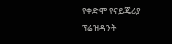የቀድሞ የናይጄሪያ ፕሬዝዳንት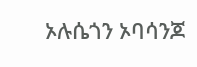ኦሉሴጎን ኦባሳንጆ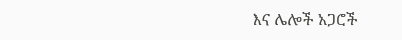እና ሌሎች አጋሮች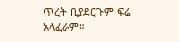ጥረት ቢያደርጉም ፍሬ አላፈራም።